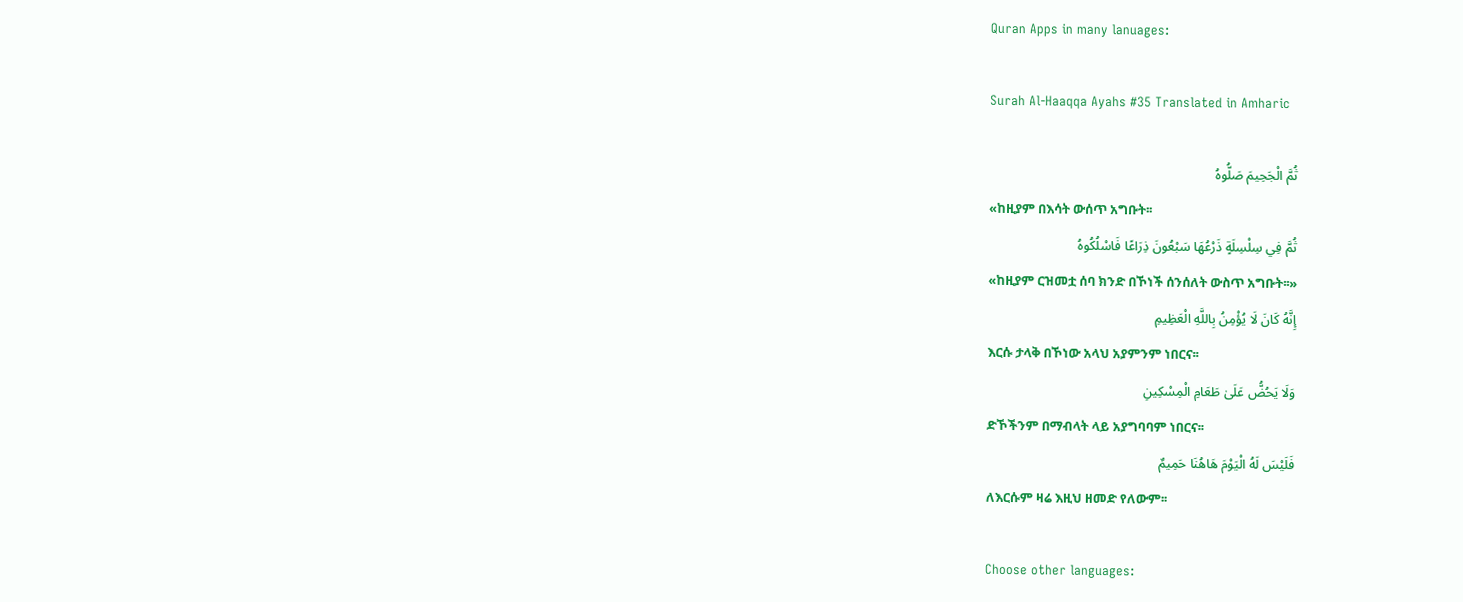Quran Apps in many lanuages:

Surah Al-Haaqqa Ayahs #35 Translated in Amharic

ثُمَّ الْجَحِيمَ صَلُّوهُ
«ከዚያም በእሳት ውሰጥ አግቡት፡፡
ثُمَّ فِي سِلْسِلَةٍ ذَرْعُهَا سَبْعُونَ ذِرَاعًا فَاسْلُكُوهُ
«ከዚያም ርዝመቷ ሰባ ክንድ በኾነች ሰንሰለት ውስጥ አግቡት፡፡»
إِنَّهُ كَانَ لَا يُؤْمِنُ بِاللَّهِ الْعَظِيمِ
እርሱ ታላቅ በኾነው አላህ አያምንም ነበርና፡፡
وَلَا يَحُضُّ عَلَىٰ طَعَامِ الْمِسْكِينِ
ድኾችንም በማብላት ላይ አያግባባም ነበርና፡፡
فَلَيْسَ لَهُ الْيَوْمَ هَاهُنَا حَمِيمٌ
ለእርሱም ዛሬ እዚህ ዘመድ የለውም፡፡

Choose other languages: